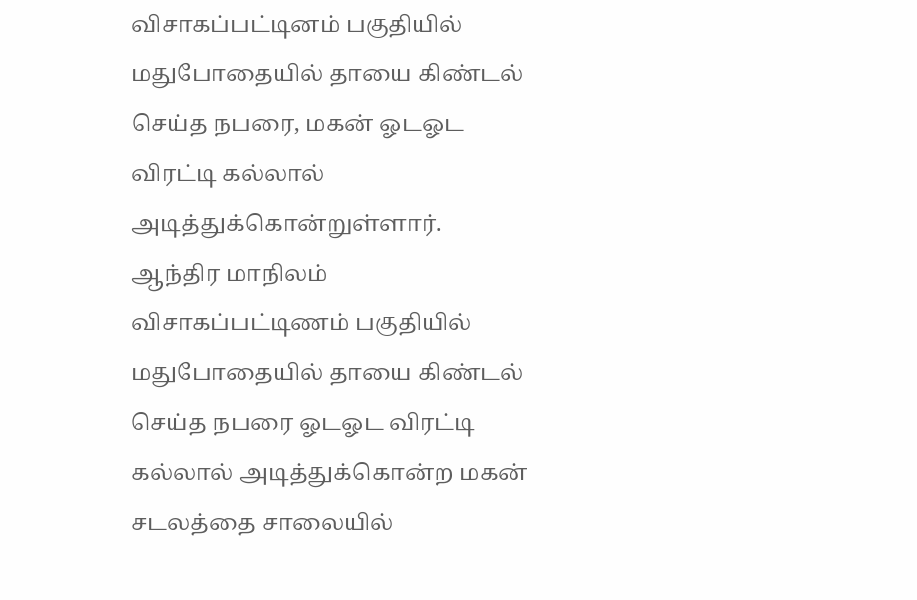விசாகப்பட்டினம் பகுதியில் மதுபோதையில் தாயை கிண்டல் செய்த நபரை, மகன் ஓடஓட விரட்டி கல்லால் அடித்துக்கொன்றுள்ளார்.
ஆந்திர மாநிலம் விசாகப்பட்டிணம் பகுதியில் மதுபோதையில் தாயை கிண்டல் செய்த நபரை ஓடஓட விரட்டி கல்லால் அடித்துக்கொன்ற மகன் சடலத்தை சாலையில்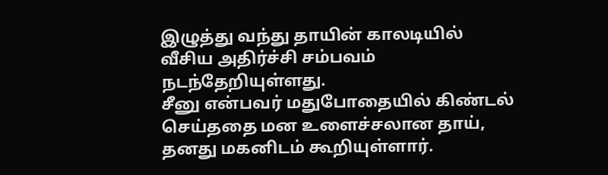இழுத்து வந்து தாயின் காலடியில் வீசிய அதிர்ச்சி சம்பவம் நடந்தேறியுள்ளது.
சீனு என்பவர் மதுபோதையில் கிண்டல் செய்ததை மன உளைச்சலான தாய், தனது மகனிடம் கூறியுள்ளார்.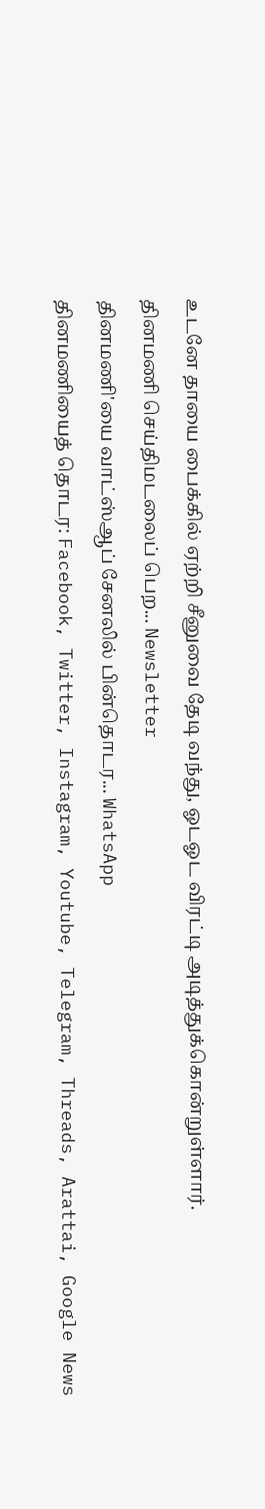உடனே தாயை பைக்கில் ஏற்றி சீனுவை தேடி வந்து, ஓடஓட விரட்டி அடித்துக்கொன்றுள்ளார்.
தினமணி செய்திமடலைப் பெற... Newsletter
தினமணி'யை வாட்ஸ்ஆப் சேனலில் பின்தொடர... WhatsApp
தினமணியைத் தொடர: Facebook, Twitter, Instagram, Youtube, Telegram, Threads, Arattai, Google News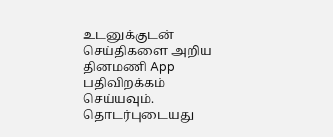உடனுக்குடன் செய்திகளை அறிய தினமணி App பதிவிறக்கம் செய்யவும்.
தொடர்புடையது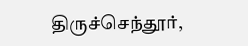திருச்செந்தூர்,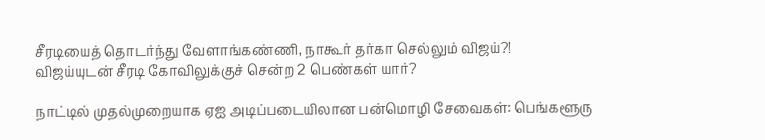சீரடியைத் தொடர்ந்து வேளாங்கண்ணி, நாகூர் தர்கா செல்லும் விஜய்?!
விஜய்யுடன் சீரடி கோவிலுக்குச் சென்ற 2 பெண்கள் யார்?

நாட்டில் முதல்முறையாக ஏஐ அடிப்படையிலான பன்மொழி சேவைகள்: பெங்களூரு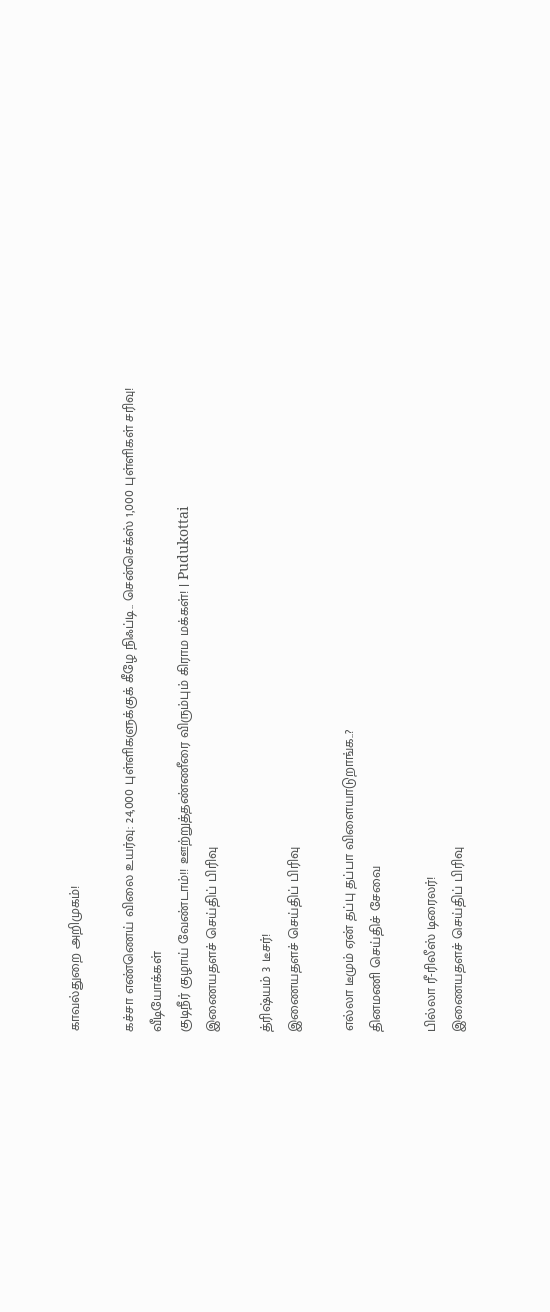காவல்துறை அறிமுகம்!

கச்சா எண்ணெய் விலை உயர்வு: 24,000 புள்ளிகளுக்குக் கீழே நிஃப்டி.. சென்செக்ஸ் 1,000 புள்ளிகள் சரிவு!
வீடியோக்கள்
குடிநீர் குழாய் வேண்டாம்!! ஊற்றுத்தண்ணீரை விரும்பும் கிராம மக்கள்! | Pudukottai
இணையதளச் செய்திப் பிரிவு

த்ரிஷ்யம் 3 டீசர்!
இணையதளச் செய்திப் பிரிவு

எல்லா டீமும் ஏன் தப்பு தப்பா விளையாடுறாங்க..?
தினமணி செய்திச் சேவை

பில்லா ரீ-ரிலீஸ் டிரைலர்!
இணையதளச் செய்திப் பிரிவு